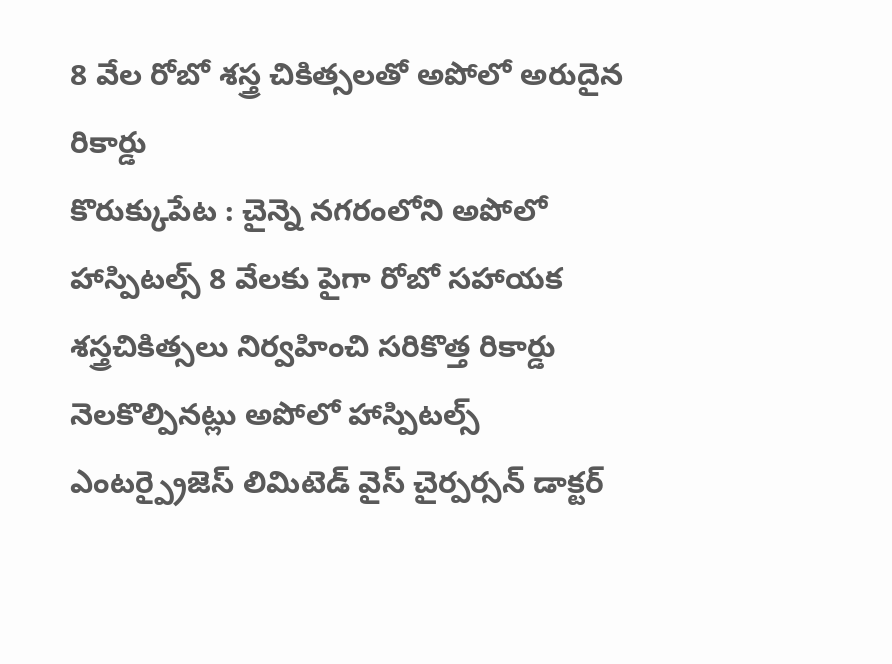8 వేల రోబో శస్త్ర చికిత్సలతో అపోలో అరుదైన రికార్డు
కొరుక్కుపేట : చైన్నె నగరంలోని అపోలో హాస్పిటల్స్ 8 వేలకు పైగా రోబో సహాయక శస్త్రచికిత్సలు నిర్వహించి సరికొత్త రికార్డు నెలకొల్పినట్లు అపోలో హాస్పిటల్స్ ఎంటర్ప్రైజెస్ లిమిటెడ్ వైస్ చైర్పర్సన్ డాక్టర్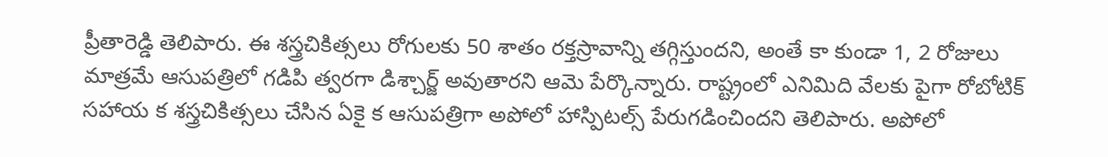ప్రీతారెడ్డి తెలిపారు. ఈ శస్త్రచికిత్సలు రోగులకు 50 శాతం రక్తస్రావాన్ని తగ్గిస్తుందని, అంతే కా కుండా 1, 2 రోజులు మాత్రమే ఆసుపత్రిలో గడిపి త్వరగా డిశ్చార్జ్ అవుతారని ఆమె పేర్కొన్నారు. రాష్ట్రంలో ఎనిమిది వేలకు పైగా రోబోటిక్ సహాయ క శస్త్రచికిత్సలు చేసిన ఏకై క ఆసుపత్రిగా అపోలో హాస్పిటల్స్ పేరుగడించిందని తెలిపారు. అపోలో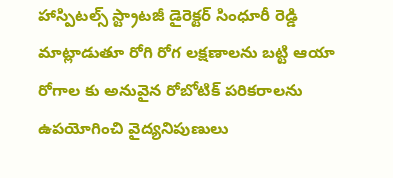హాస్పిటల్స్ స్ట్రాటజీ డైరెక్టర్ సింధూరీ రెడ్డి మాట్లాడుతూ రోగి రోగ లక్షణాలను బట్టి ఆయా రోగాల కు అనువైన రోబోటిక్ పరికరాలను ఉపయోగించి వైద్యనిపుణులు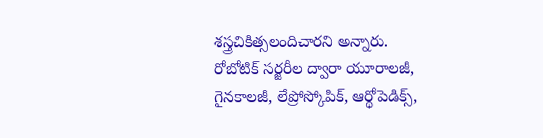శస్త్రచికిత్సలందిచారని అన్నారు. రోబోటిక్ సర్జరీల ద్వారా యూరాలజీ, గైనకాలజీ, లేప్రోస్కోపిక్, ఆర్థోపెడిక్స్,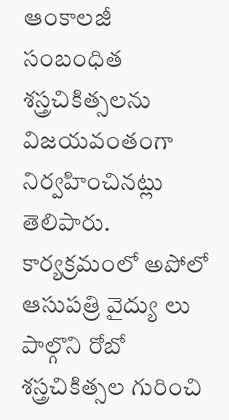ఆంకాలజీ సంబంధిత శస్త్రచికిత్సలను విజయవంతంగా నిర్వహించినట్లు తెలిపారు. కార్యక్రమంలో అపోలో ఆసుపత్రి వైద్యు లు పాల్గొని రోబో శస్త్రచికిత్సల గురించి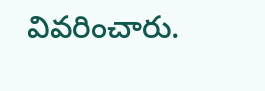వివరించారు.